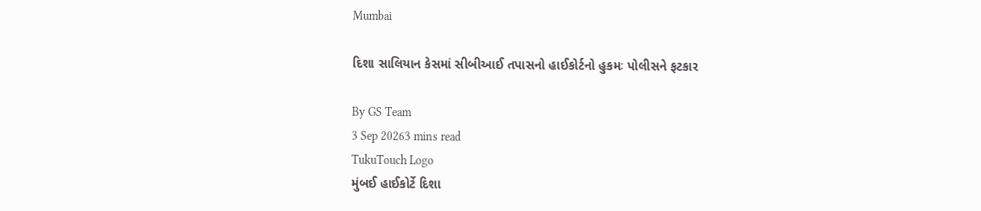Mumbai

દિશા સાલિયાન કેસમાં સીબીઆઈ તપાસનો હાઈકોર્ટનો હુકમઃ પોલીસને ફટકાર

By GS Team
3 Sep 20263 mins read
TukuTouch Logo
મુંબઈ હાઈકોર્ટે દિશા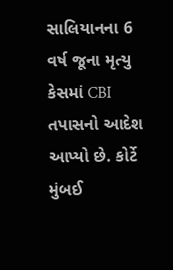સાલિયાનના 6 વર્ષ જૂના મૃત્યુ કેસમાં CBI તપાસનો આદેશ આપ્યો છે. કોર્ટે મુંબઈ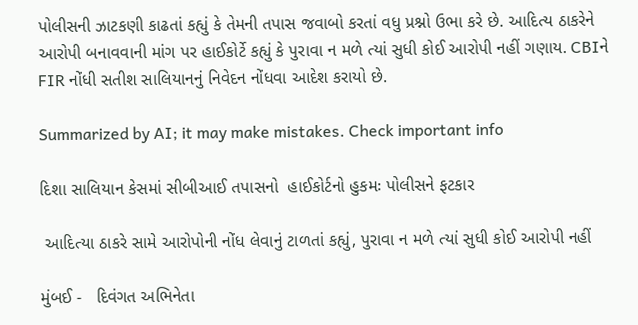પોલીસની ઝાટકણી કાઢતાં કહ્યું કે તેમની તપાસ જવાબો કરતાં વધુ પ્રશ્નો ઉભા કરે છે. આદિત્ય ઠાકરેને આરોપી બનાવવાની માંગ પર હાઈકોર્ટે કહ્યું કે પુરાવા ન મળે ત્યાં સુધી કોઈ આરોપી નહીં ગણાય. CBIને FIR નોંધી સતીશ સાલિયાનનું નિવેદન નોંધવા આદેશ કરાયો છે.

Summarized by AI; it may make mistakes. Check important info

દિશા સાલિયાન કેસમાં સીબીઆઈ તપાસનો  હાઈકોર્ટનો હુકમઃ પોલીસને ફટકાર

 આદિત્યા ઠાકરે સામે આરોપોની નોંધ લેવાનું ટાળતાં કહ્યું, પુરાવા ન મળે ત્યાં સુધી કોઈ આરોપી નહીં

મુંબઈ -   દિવંગત અભિનેતા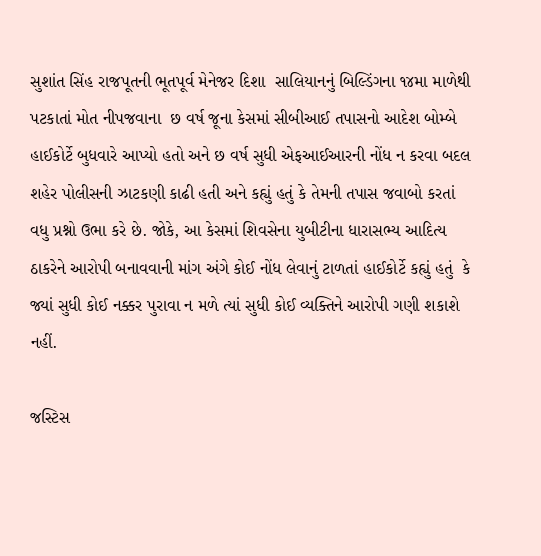સુશાંત સિંહ રાજપૂતની ભૂતપૂર્વ મેનેજર દિશા  સાલિયાનનું બિલ્ડિંગના ૧૪મા માળેથી પટકાતાં મોત નીપજવાના  છ વર્ષ જૂના કેસમાં સીબીઆઈ તપાસનો આદેશ બોમ્બે હાઈકોર્ટે બુધવારે આપ્યો હતો અને છ વર્ષ સુધી એફઆઈઆરની નોંધ ન કરવા બદલ શહેર પોલીસની ઝાટકણી કાઢી હતી અને કહ્યું હતું કે તેમની તપાસ જવાબો કરતાં વધુ પ્રશ્નો ઉભા કરે છે. જોકે, આ કેસમાં શિવસેના યુબીટીના ધારાસભ્ય આદિત્ય  ઠાકરેને આરોપી બનાવવાની માંગ અંગે કોઈ નોંધ લેવાનું ટાળતાં હાઈકોર્ટે કહ્યું હતું  કે જ્યાં સુધી કોઈ નક્કર પુરાવા ન મળે ત્યાં સુધી કોઈ વ્યક્તિને આરોપી ગણી શકાશે નહીં.

જસ્ટિસ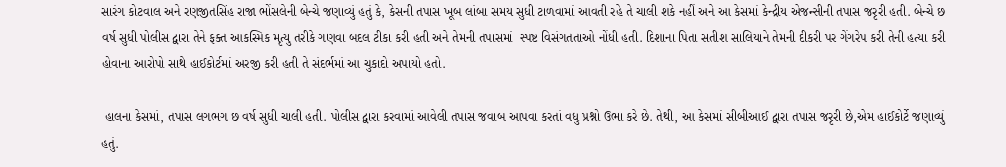સારંગ કોટવાલ અને રણજીતસિંહ રાજા ભોંસલેની બેન્ચે જણાવ્યું હતું કે, કેસની તપાસ ખૂબ લાંબા સમય સુધી ટાળવામાં આવતી રહે તે ચાલી શકે નહીં અને આ કેસમાં કેન્દ્રીય એજન્સીની તપાસ જરૃરી હતી. બેન્ચે છ વર્ષ સુધી પોલીસ દ્વારા તેને ફક્ત આકસ્મિક મૃત્યુ તરીકે ગણવા બદલ ટીકા કરી હતી અને તેમની તપાસમાં  સ્પષ્ટ વિસંગતતાઓ નોંધી હતી. દિશાના પિતા સતીશ સાલિયાને તેમની દીકરી પર ગેંગરેપ કરી તેની હત્યા કરી હોવાના આરોપો સાથે હાઈકોર્ટમાં અરજી કરી હતી તે સંદર્ભમાં આ ચુકાદો અપાયો હતો.

 હાલના કેસમાં, તપાસ લગભગ છ વર્ષ સુધી ચાલી હતી. પોલીસ દ્વારા કરવામાં આવેલી તપાસ જવાબ આપવા કરતાં વધુ પ્રશ્નો ઉભા કરે છે. તેથી, આ કેસમાં સીબીઆઈ દ્વારા તપાસ જરૃરી છે,એમ હાઈકોર્ટે જણાવ્યું હતું.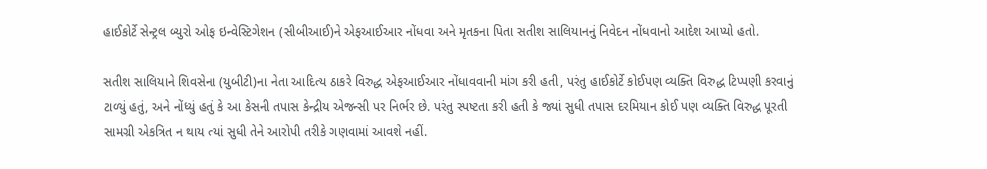હાઈકોર્ટે સેન્ટ્રલ બ્યુરો ઓફ ઇન્વેસ્ટિગેશન (સીબીઆઈ)ને એફઆઈઆર નોંધવા અને મૃતકના પિતા સતીશ સાલિયાનનું નિવેદન નોંધવાનો આદેશ આપ્યો હતો.

સતીશ સાલિયાને શિવસેના (યુબીટી)ના નેતા આદિત્ય ઠાકરે વિરુદ્ધ એફઆઈઆર નોંધાવવાની માંગ કરી હતી, પરંતુ હાઈકોર્ટે કોઈપણ વ્યક્તિ વિરુદ્ધ ટિપ્પણી કરવાનું ટાળ્યું હતું, અને નોંધ્યું હતું કે આ કેસની તપાસ કેન્દ્રીય એજન્સી પર નિર્ભર છે. પરંતુ સ્પષ્ટતા કરી હતી કે જ્યાં સુધી તપાસ દરમિયાન કોઈ પણ વ્યક્તિ વિરુદ્ધ પૂરતી સામગ્રી એકત્રિત ન થાય ત્યાં સુધી તેને આરોપી તરીકે ગણવામાં આવશે નહીં.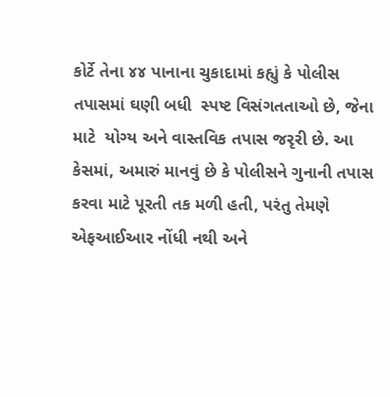કોર્ટે તેના ૪૪ પાનાના ચુકાદામાં કહ્યું કે પોલીસ તપાસમાં ઘણી બધી  સ્પષ્ટ વિસંગતતાઓ છે, જેના માટે  યોગ્ય અને વાસ્તવિક તપાસ જરૃરી છે. આ કેસમાં, અમારું માનવું છે કે પોલીસને ગુનાની તપાસ કરવા માટે પૂરતી તક મળી હતી, પરંતુ તેમણે એફઆઈઆર નોંધી નથી અને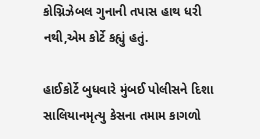કોગ્નિઝેબલ ગુનાની તપાસ હાથ ધરી નથી,એમ કોર્ટે કહ્યું હતું.

હાઈકોર્ટે બુધવારે મુંબઈ પોલીસને દિશા સાલિયાનમૃત્યુ કેસના તમામ કાગળો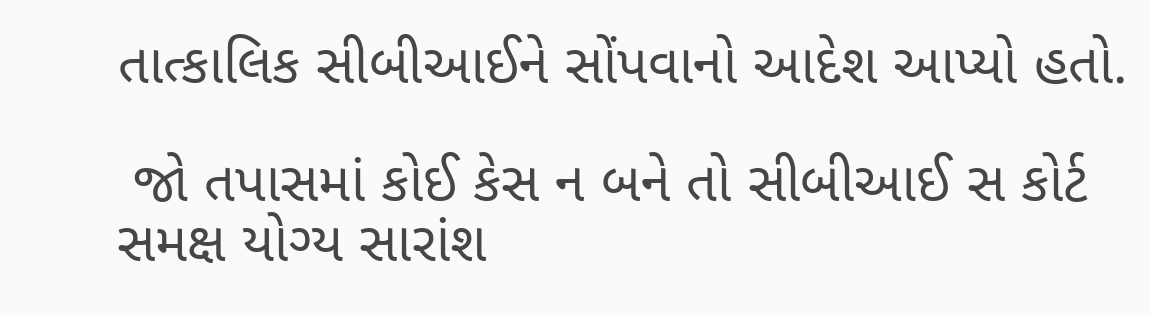તાત્કાલિક સીબીઆઈને સોંપવાનો આદેશ આપ્યો હતો.

 જો તપાસમાં કોઈ કેસ ન બને તો સીબીઆઈ સ કોર્ટ સમક્ષ યોગ્ય સારાંશ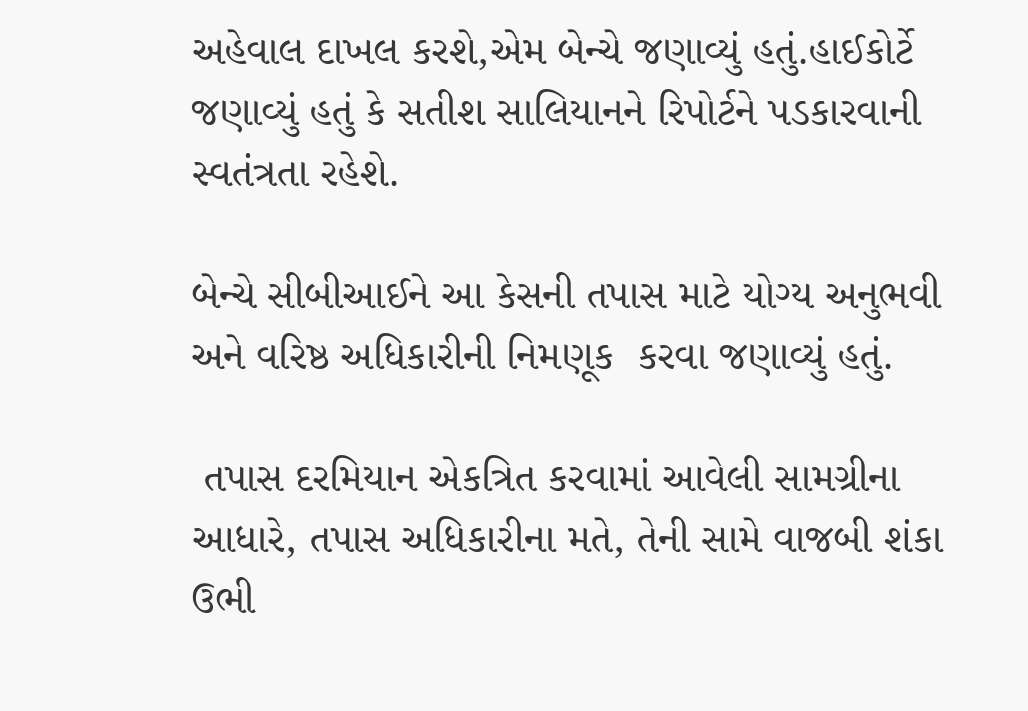અહેવાલ દાખલ કરશે,એમ બેન્ચે જણાવ્યું હતું.હાઈકોર્ટે જણાવ્યું હતું કે સતીશ સાલિયાનને રિપોર્ટને પડકારવાની સ્વતંત્રતા રહેશે.

બેન્ચે સીબીઆઈને આ કેસની તપાસ માટે યોગ્ય અનુભવી અને વરિષ્ઠ અધિકારીની નિમણૂક  કરવા જણાવ્યું હતું.

 તપાસ દરમિયાન એકત્રિત કરવામાં આવેલી સામગ્રીના આધારે, તપાસ અધિકારીના મતે, તેની સામે વાજબી શંકા ઉભી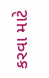કરવા માટે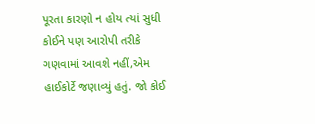પૂરતા કારણો ન હોય ત્યાં સુધી કોઈને પણ આરોપી તરીકે ગણવામાં આવશે નહીં,એમ હાઈકોર્ટે જણાવ્યું હતું. જો કોઈ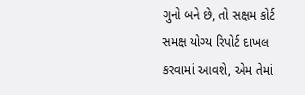ગુનો બને છે, તો સક્ષમ કોર્ટ સમક્ષ યોગ્ય રિપોર્ટ દાખલ કરવામાં આવશે, એમ તેમાં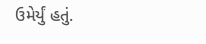ઉમેર્યું હતું.